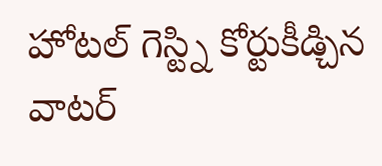హోటల్ గెస్ట్ని కోర్టుకీడ్చిన వాటర్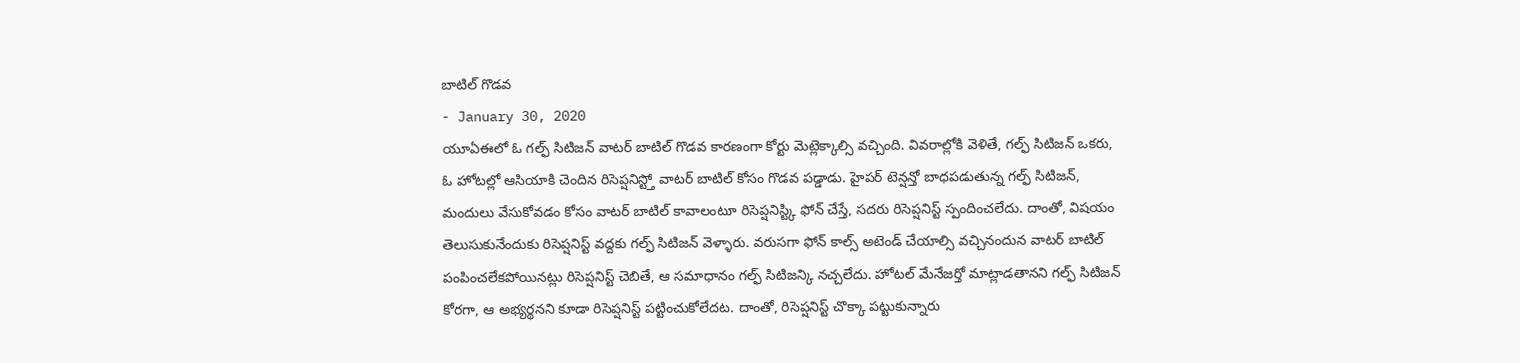బాటిల్ గొడవ
- January 30, 2020
యూఏఈలో ఓ గల్ఫ్ సిటిజన్ వాటర్ బాటిల్ గొడవ కారణంగా కోర్టు మెట్లెక్కాల్సి వచ్చింది. వివరాల్లోకి వెళితే, గల్ఫ్ సిటిజన్ ఒకరు, ఓ హోటల్లో ఆసియాకి చెందిన రిసెప్షనిస్ట్తో వాటర్ బాటిల్ కోసం గొడవ పడ్డాడు. హైపర్ టెన్షన్తో బాధపడుతున్న గల్ఫ్ సిటిజన్, మందులు వేసుకోవడం కోసం వాటర్ బాటిల్ కావాలంటూ రిసెప్షనిస్ట్కి ఫోన్ చేస్తే, సదరు రిసెప్షనిస్ట్ స్పందించలేదు. దాంతో, విషయం తెలుసుకునేందుకు రిసెప్షనిస్ట్ వద్దకు గల్ఫ్ సిటిజన్ వెళ్ళారు. వరుసగా ఫోన్ కాల్స్ అటెండ్ చేయాల్సి వచ్చినందున వాటర్ బాటిల్ పంపించలేకపోయినట్లు రిసెప్షనిస్ట్ చెబితే, ఆ సమాధానం గల్ఫ్ సిటిజన్కి నచ్చలేదు. హోటల్ మేనేజర్తో మాట్లాడతానని గల్ఫ్ సిటిజన్ కోరగా, ఆ అభ్యర్థనని కూడా రిసెప్షనిస్ట్ పట్టించుకోలేదట. దాంతో, రిసెప్షనిస్ట్ చొక్కా పట్టుకున్నారు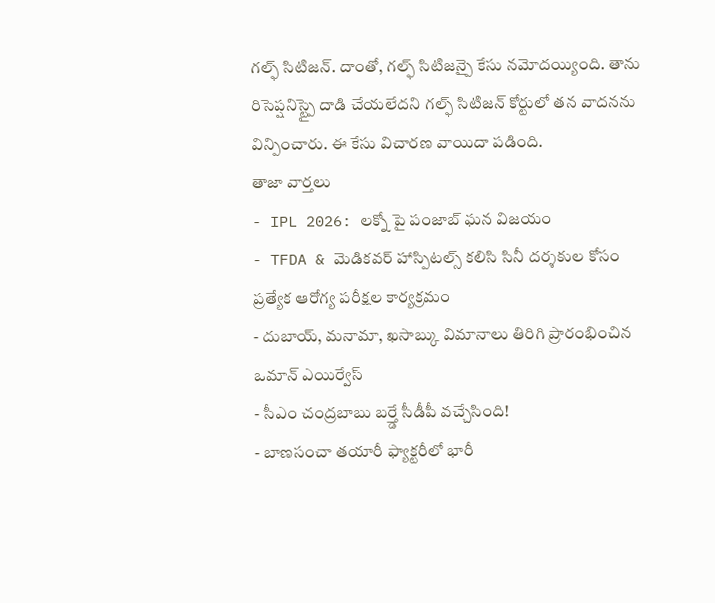గల్ఫ్ సిటిజన్. దాంతో, గల్ఫ్ సిటిజన్పై కేసు నమోదయ్యింది. తాను రిసెప్షనిస్ట్పై దాడి చేయలేదని గల్ఫ్ సిటిజన్ కోర్టులో తన వాదనను విన్పించారు. ఈ కేసు విచారణ వాయిదా పడింది.
తాజా వార్తలు
- IPL 2026: లక్నో పై పంజాబ్ ఘన విజయం
- TFDA & మెడికవర్ హాస్పిటల్స్ కలిసి సినీ దర్శకుల కోసం ప్రత్యేక ఆరోగ్య పరీక్షల కార్యక్రమం
- దుబాయ్, మనామా, ఖసాబ్కు విమానాలు తిరిగి ప్రారంభించిన ఒమాన్ ఎయిర్వేస్
- సీఎం చంద్రబాబు బర్త్డే సీడీపీ వచ్చేసింది!
- బాణసంచా తయారీ ఫ్యాక్టరీలో భారీ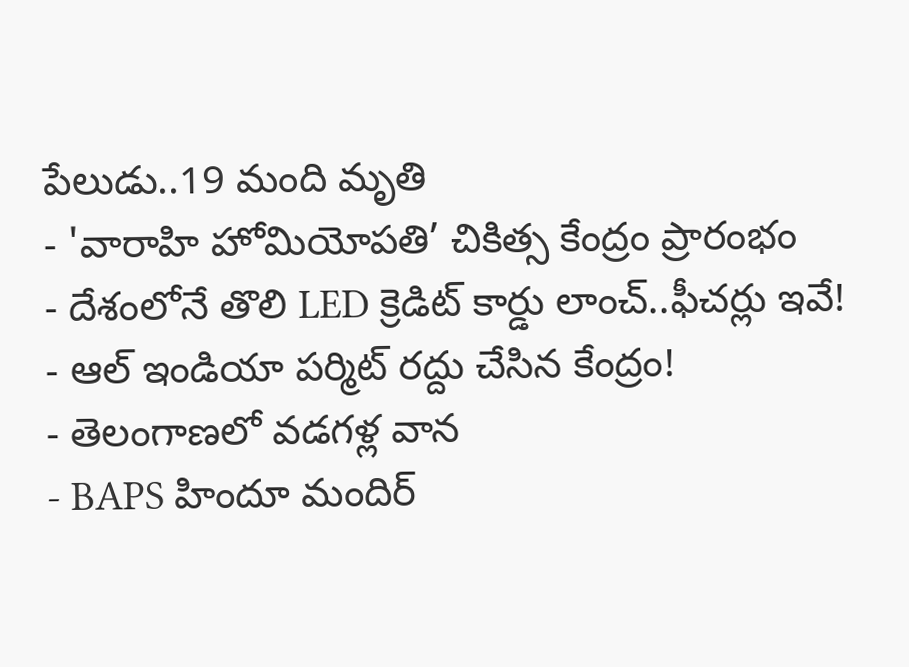పేలుడు..19 మంది మృతి
- 'వారాహి హోమియోపతి’ చికిత్స కేంద్రం ప్రారంభం
- దేశంలోనే తొలి LED క్రెడిట్ కార్డు లాంచ్..ఫీచర్లు ఇవే!
- ఆల్ ఇండియా పర్మిట్ రద్దు చేసిన కేంద్రం!
- తెలంగాణలో వడగళ్ల వాన
- BAPS హిందూ మందిర్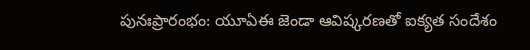పునఃప్రారంభం: యూఏఈ జెండా ఆవిష్కరణతో ఐక్యత సందేశం